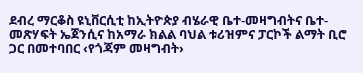ደብረ ማርቆስ ዩኒቨርሲቲ ከኢትዮጵያ ብሄራዊ ቤተ-መዛግብትና ቤተ-መጽሃፍት ኤጀንሲና ከአማራ ክልል ባህል ቱሪዝምና ፓርኮች ልማት ቢሮ ጋር በመተባበር ‹የጎጃም መዛግብት›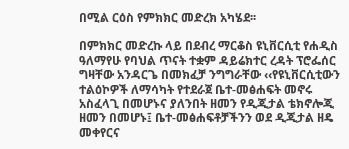በሚል ርዕስ የምክክር መድረክ አካሄደ፡፡

በምክክር መድረኩ ላይ በደብረ ማርቆስ ዩኒቨርሲቲ የሐዲስ ዓለማየሁ የባህል ጥናት ተቋም ዳይሬክተር ረዳት ፕሮፌሰር ግዛቸው አንዳርጌ በመክፈቻ ንግግራቸው ‹‹የዩኒቨርሲቲውን ተልዕኮዎች ለማሳካት የተደራጀ ቤተ-መፅሐፍት መኖሩ አስፈላጊ በመሆኑና ያለንበት ዘመን የዲጂታል ቴክኖሎጂ ዘመን በመሆኑ፤ ቤተ-መፅሐፍቶቻችንን ወደ ዲጂታል ዘዴ መቀየርና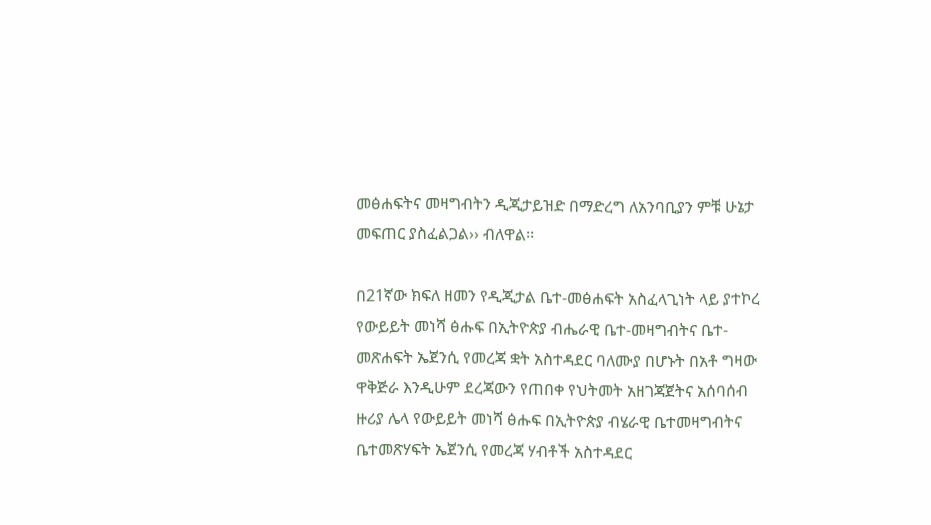መፅሐፍትና መዛግብትን ዲጂታይዝድ በማድረግ ለአንባቢያን ምቹ ሁኔታ መፍጠር ያስፈልጋል›› ብለዋል፡፡

በ21ኛው ክፍለ ዘመን የዲጂታል ቤተ-መፅሐፍት አስፈላጊነት ላይ ያተኮረ የውይይት መነሻ ፅሑፍ በኢትዮጵያ ብሔራዊ ቤተ-መዛግብትና ቤተ-መጽሐፍት ኤጀንሲ የመረጃ ቋት አስተዳደር ባለሙያ በሆኑት በአቶ ግዛው ዋቅጅራ እንዲሁም ደረጃውን የጠበቀ የህትመት አዘገጃጀትና አሰባሰብ ዙሪያ ሌላ የውይይት መነሻ ፅሑፍ በኢትዮጵያ ብሄራዊ ቤተመዛግብትና ቤተመጽሃፍት ኤጀንሲ የመረጃ ሃብቶች አስተዳደር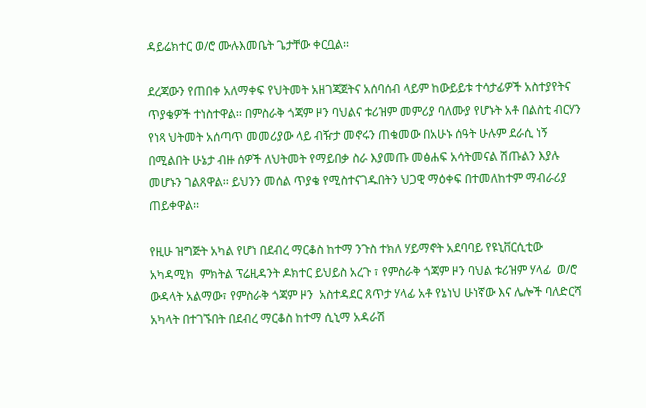ዳይሬክተር ወ/ሮ ሙሉእመቤት ጌታቸው ቀርቧል፡፡

ደረጃውን የጠበቀ አለማቀፍ የህትመት አዘገጃጀትና አሰባሰብ ላይም ከውይይቱ ተሳታፊዎች አስተያየትና ጥያቄዎች ተነስተዋል፡፡ በምስራቅ ጎጃም ዞን ባህልና ቱሪዝም መምሪያ ባለሙያ የሆኑት አቶ በልስቲ ብርሃን የነጻ ህትመት አሰጣጥ መመሪያው ላይ ብዥታ መኖሩን ጠቁመው በአሁኑ ሰዓት ሁሉም ደራሲ ነኝ በሚልበት ሁኔታ ብዙ ሰዎች ለህትመት የማይበቃ ስራ እያመጡ መፅሐፍ አሳትመናል ሽጡልን እያሉ መሆኑን ገልጸዋል፡፡ ይህንን መሰል ጥያቄ የሚስተናገዱበትን ህጋዊ ማዕቀፍ በተመለከተም ማብራሪያ ጠይቀዋል፡፡

የዚሁ ዝግጅት አካል የሆነ በደብረ ማርቆስ ከተማ ንጉስ ተክለ ሃይማኖት አደባባይ የዩኒቨርሲቲው አካዳሚክ  ምክትል ፕሬዚዳንት ዶክተር ይህይስ አረጉ ፣ የምስራቅ ጎጃም ዞን ባህል ቱሪዝም ሃላፊ  ወ/ሮ ውዳላት አልማው፣ የምስራቅ ጎጃም ዞን  አስተዳደር ጸጥታ ሃላፊ አቶ የኔነህ ሁነኛው እና ሌሎች ባለድርሻ አካላት በተገኙበት በደብረ ማርቆስ ከተማ ሲኒማ አዳራሽ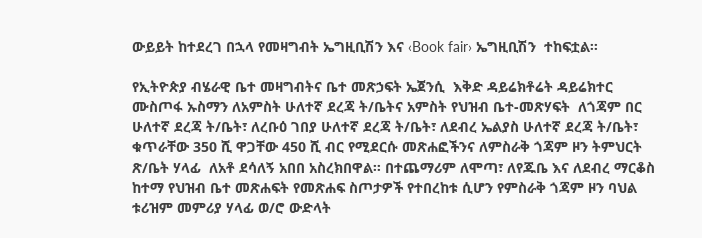ውይይት ከተደረገ በኋላ የመዛግብት ኤግዚቢሽን እና ‹Book fair› ኤግዚቢሽን  ተከፍቷል፡፡

የኢትዮጵያ ብሄራዊ ቤተ መዛግብትና ቤተ መጽኃፍት ኤጀንሲ  እቅድ ዳይሬክቶሬት ዳይሬክተር ሙስጦፋ ኡስማን ለአምስት ሁለተኛ ደረጃ ት/ቤትና አምስት የህዝብ ቤተ-መጽሃፍት  ለጎጃም በር ሁለተኛ ደረጃ ት/ቤት፣ ለረቡዕ ገበያ ሁለተኛ ደረጃ ት/ቤት፣ ለደብረ ኤልያስ ሁለተኛ ደረጃ ት/ቤት፣ ቁጥራቸው 350 ሺ ዋጋቸው 450 ሺ ብር የሚደርሱ መጽሐፎችንና ለምስራቅ ጎጃም ዞን ትምህርት ጽ/ቤት ሃላፊ  ለአቶ ደሳለኝ አበበ አስረክበዋል፡፡ በተጨማሪም ለሞጣ፣ ለየጁቤ እና ለደብረ ማርቆስ ከተማ የህዝብ ቤተ መጽሐፍት የመጽሐፍ ስጦታዎች የተበረከቱ ሲሆን የምስራቅ ጎጃም ዞን ባህል ቱሪዝም መምሪያ ሃላፊ ወ/ሮ ውድላት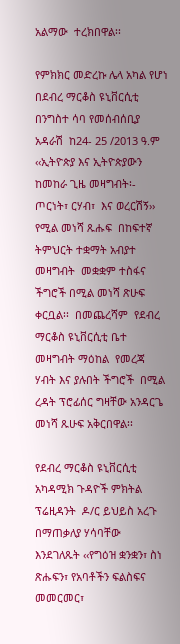አልማው  ተረክበዋል፡፡

የምክክር መድረኩ ሌላ አካል የሆነ በደብረ ማርቆስ ዩኒቨርሲቲ  በንግስተ ሳባ የመሰብሰቢያ  አዳራሽ  ከ24- 25 /2013 ዓ.ም  ‹‹ኢትዮጵያ እና ኢትዮጵያውን ከመከራ ጊዜ መዛግብት፡- ጦርነት፣ ርሃብ፣  እና ወረርሽኝ›› የሚል መነሻ ጹሑፍ  በከፍተኛ ትምህርት ተቋማት አብያተ መዛግብት  መቋቋም ተስፋና ችግሮች በሚል መነሻ ጽሁፍ ቀርቧል፡፡  በመጨረሻም  የደብረ ማርቆስ ዩኒቨርሲቲ ቤተ መዛግብት ማዕከል  የመረጃ ሃብት እና ያሉበት ችግሮች  በሚል  ረዳት ፕሮፊሰር ግዛቸው አንዳርጌ  መነሻ ጹሁፍ አቅርበዋል፡፡

የደብረ ማርቆስ ዩኒቨርሲቲ አካዳሚክ ጉዳዮች ምክትል ፕሬዚዳንት  ዶ/ር ይህይስ አረጉ በማጠቃለያ ሃሳባቸው እንደገለጹት ‹‹የግዕዝ ቋንቋን፣ ስነ ጽሑፍን፣ የአባቶችን ፍልስፍና መመርመር፣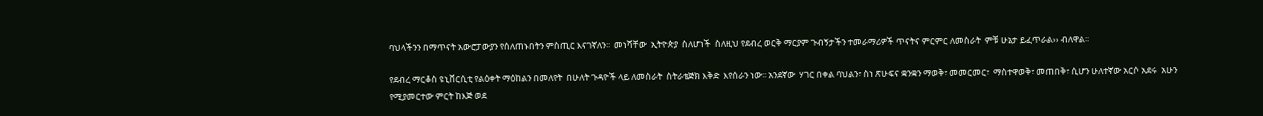ባህላችንን በማጥናት አውሮፓውያን የሰለጠኑበትን ምስጢር እናገኛለን፡፡  መነሻቸው  ኢትዮጵያ  ስለሆነች  ስለዚህ የደብረ ወርቅ ማርያም ጉብኝታችን ተመራማሪዎች ጥናትና ምርምር ለመስራት  ምቹ ሁኔታ ይፈጥራል›› ብለዋል፡፡

የደብረ ማርቆስ ዩኒቨርሲቲ የልዕቀት ማዕከልን በመለየት  በሁለት ጉዳዮች ላይ ለመስራት  ስትራቴጅክ እቅድ  እየሰራን ነው፡፡ አንደኛው  ሃገር በቀል ባህልን፣ ስነ ጽሁፍና ቋንቋን ማወቅ፣ መመርመር፣  ማስተዋወቅ፣ መጠበቅ፣ ሲሆን ሁለተኛው አርሶ አደሩ  አሁን የሚያመርተው ምርት ከእጅ ወደ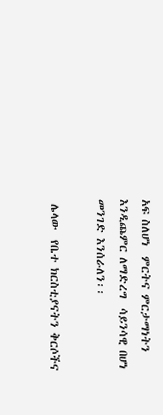አፍ ስለሆነ  ምርትና ምርታማነትን እንዲጨምር ለማድረግ  ሳይንሳዊ በሆነ መንገድ እንሰራለን፡፡

 ሌላው  የቤተ ክርስቲያናትን ቅርሶችና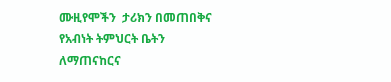ሙዚየሞችን  ታሪክን በመጠበቅና የአብነት ትምህርት ቤትን  ለማጠናከርና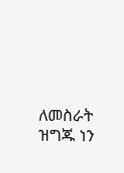ለመስራት  ዝግጁ ነን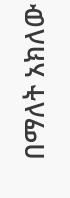በማለት አክለው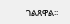ገልጸዋል፡፡